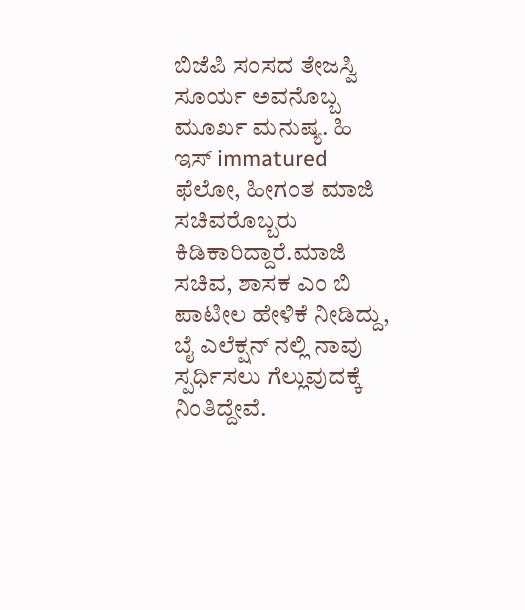ಬಿಜೆಪಿ ಸಂಸದ ತೇಜಸ್ವಿ ಸೂರ್ಯ ಅವನೊಬ್ಬ ಮೂರ್ಖ ಮನುಷ್ಯ. ಹಿ ಇಸ್ immatured ಫೆಲೋ, ಹೀಗಂತ ಮಾಜಿ ಸಚಿವರೊಬ್ಬರು ಕಿಡಿಕಾರಿದ್ದಾರೆ.ಮಾಜಿ ಸಚಿವ, ಶಾಸಕ ಎಂ ಬಿ ಪಾಟೀಲ ಹೇಳಿಕೆ ನೀಡಿದ್ದು, ಬೈ ಎಲೆಕ್ಷನ್ ನಲ್ಲಿ ನಾವು ಸ್ಪರ್ಧಿಸಲು ಗೆಲ್ಲುವುದಕ್ಕೆ ನಿಂತಿದ್ದೇವೆ.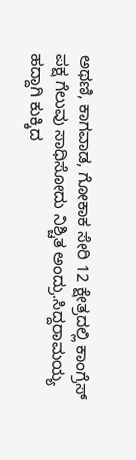ಅಥಣಿ, ಕಾಗವಾಡ, ಗೋಕಾಕ ಸೇರಿ 12 ಕ್ಷೇತ್ರದಲ್ಲಿ ಕಾಂಗ್ರೆಸ್ ಪಕ್ಷ ಗೆಲುವು ಸಾಧಿಸೋದು ನಿಶ್ಚಿತ ಅಂದ್ರು.ಸಿದ್ದರಾಮಯ್ಯ ಹದ್ದಾಗಿ ಕುಕ್ಕಿದ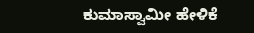ಕುಮಾಸ್ವಾಮೀ ಹೇಳಿಕೆ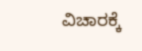ವಿಚಾರಕ್ಕೆ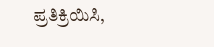ಪ್ರತಿಕ್ರಿಯಿಸಿ,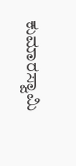ಕುಮಾರಸ್ವಾಮಿ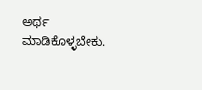ಅರ್ಥ ಮಾಡಿಕೊಳ್ಳಬೇಕು.